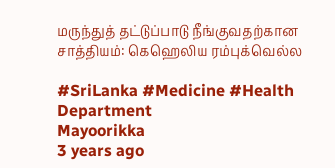மருந்துத் தட்டுப்பாடு நீங்குவதற்கான சாத்தியம்: கெஹெலிய ரம்புக்வெல்ல

#SriLanka #Medicine #Health Department
Mayoorikka
3 years ago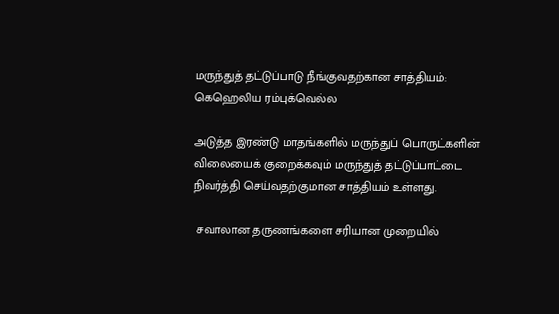மருந்துத் தட்டுப்பாடு நீங்குவதற்கான சாத்தியம்: கெஹெலிய ரம்புக்வெல்ல

அடுத்த இரண்டு மாதங்களில் மருந்துப் பொருட்களின் விலையைக் குறைக்கவும் மருந்துத் தட்டுப்பாட்டை நிவர்த்தி செய்வதற்குமான சாத்தியம் உள்ளது.

 சவாலான தருணங்களை சரியான முறையில்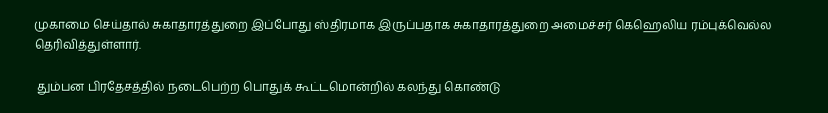முகாமை செய்தால் சுகாதாரத்துறை இப்போது ஸ்திரமாக இருப்பதாக சுகாதாரத்துறை அமைச்சர் கெஹெலிய ரம்புக்வெல்ல தெரிவித்துள்ளார்.

 தும்பன பிரதேசத்தில் நடைபெற்ற பொதுக் கூட்டமொன்றில் கலந்து கொண்டு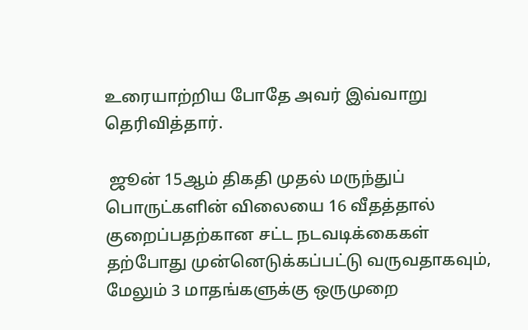உரையாற்றிய போதே அவர் இவ்வாறு தெரிவித்தார்.

 ஜூன் 15ஆம் திகதி முதல் மருந்துப் பொருட்களின் விலையை 16 வீதத்தால் குறைப்பதற்கான சட்ட நடவடிக்கைகள் தற்போது முன்னெடுக்கப்பட்டு வருவதாகவும், மேலும் 3 மாதங்களுக்கு ஒருமுறை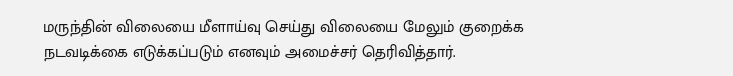மருந்தின் விலையை மீளாய்வு செய்து விலையை மேலும் குறைக்க நடவடிக்கை எடுக்கப்படும் எனவும் அமைச்சர் தெரிவித்தார்.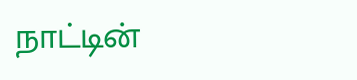நாட்டின்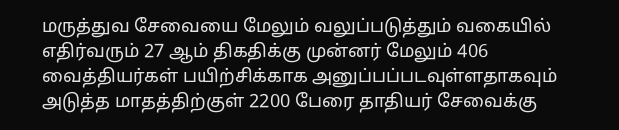மருத்துவ சேவையை மேலும் வலுப்படுத்தும் வகையில் எதிர்வரும் 27 ஆம் திகதிக்கு முன்னர் மேலும் 406 வைத்தியர்கள் பயிற்சிக்காக அனுப்பப்படவுள்ளதாகவும் அடுத்த மாதத்திற்குள் 2200 பேரை தாதியர் சேவைக்கு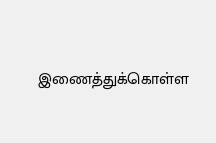இணைத்துக்கொள்ள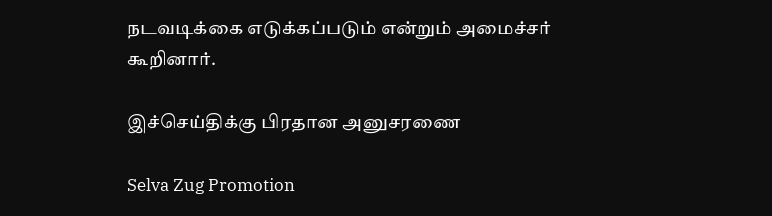நடவடிக்கை எடுக்கப்படும் என்றும் அமைச்சர் கூறினார்.

இச்செய்திக்கு பிரதான அனுசரணை

Selva Zug Promotion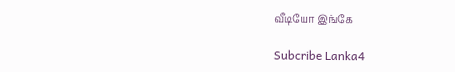வீடியோ இங்கே

Subcribe Lanka4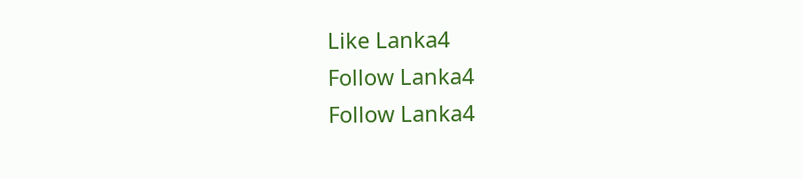Like Lanka4
Follow Lanka4
Follow Lanka4